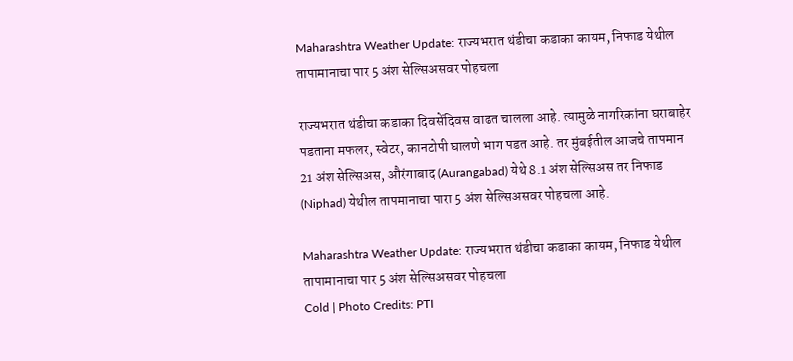Maharashtra Weather Update: राज्यभरात थंडीचा कडाका कायम, निफाड येथील तापामानाचा पार 5 अंश सेल्सिअसवर पोहचला

राज्यभरात थंडीचा कडाका दिवसेंदिवस वाढत चालला आहे. त्यामुळे नागरिकांना घराबाहेर पडताना मफलर, स्वेटर, कानटोपी घालणे भाग पडत आहे. तर मुंबईतील आजचे तापमान 21 अंश सेल्सिअस, औरंगाबाद (Aurangabad) येथे 8.1 अंश सेल्सिअस तर निफाड (Niphad) येथील तापमानाचा पारा 5 अंश सेल्सिअसवर पोहचला आहे.

Maharashtra Weather Update: राज्यभरात थंडीचा कडाका कायम, निफाड येथील तापामानाचा पार 5 अंश सेल्सिअसवर पोहचला
Cold | Photo Credits: PTI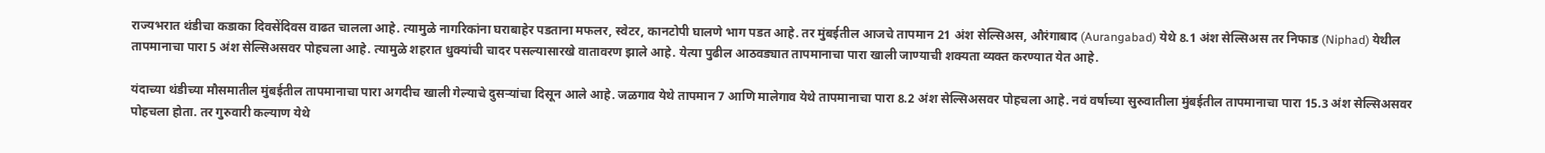राज्यभरात थंडीचा कडाका दिवसेंदिवस वाढत चालला आहे. त्यामुळे नागरिकांना घराबाहेर पडताना मफलर, स्वेटर, कानटोपी घालणे भाग पडत आहे. तर मुंबईतील आजचे तापमान 21 अंश सेल्सिअस, औरंगाबाद (Aurangabad) येथे 8.1 अंश सेल्सिअस तर निफाड (Niphad) येथील तापमानाचा पारा 5 अंश सेल्सिअसवर पोहचला आहे. त्यामुळे शहरात धुक्यांची चादर पसल्यासारखे वातावरण झाले आहे. येत्या पुढील आठवड्यात तापमानाचा पारा खाली जाण्याची शक्यता व्यक्त करण्यात येत आहे.

यंदाच्या थंडीच्या मौसमातील मुंबईतील तापमानाचा पारा अगदीच खाली गेल्याचे दुसऱ्यांचा दिसून आले आहे. जळगाव येथे तापमान 7 आणि मालेगाव येथे तापमानाचा पारा 8.2 अंश सेल्सिअसवर पोहचला आहे. नवं वर्षाच्या सुरुवातीला मुंबईतील तापमानाचा पारा 15.3 अंश सेल्सिअसवर पोहचला होता. तर गुरुवारी कल्याण येथे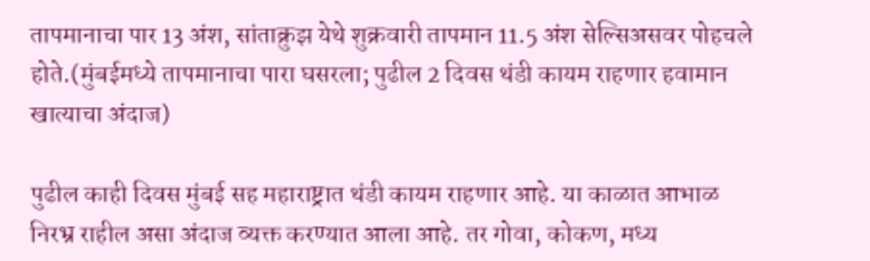तापमानाचा पार 13 अंश, सांताक्रुझ येथे शुक्रवारी तापमान 11.5 अंश सेल्सिअसवर पोहचले होते.(मुंबईमध्ये तापमानाचा पारा घसरला; पुढील 2 दिवस थंडी कायम राहणार हवामान खात्याचा अंदाज)

पुढील काही दिवस मुंबई सह महाराष्ट्रात थंडी कायम राहणार आहे. या काळात आभाळ निरभ्र राहील असा अंदाज व्यक्त करण्यात आला आहे. तर गोवा, कोकण, मध्य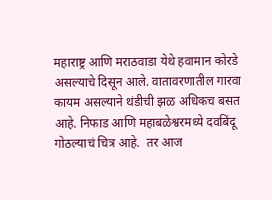महाराष्ट्र आणि मराठवाडा येथे हवामान कोरडे असल्याचे दिसून आले. वातावरणातील गारवा कायम असल्याने थंडीची झळ अधिकच बसत आहे. निफाड आणि महाबळेश्वरमध्ये दवबिंदू गोठल्याचं चित्र आहे.  तर आज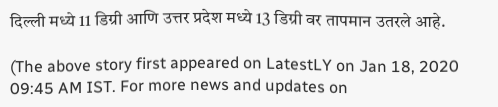दिल्ली मध्ये 11 डिग्री आणि उत्तर प्रदेश मध्ये 13 डिग्री वर तापमान उतरले आहे.

(The above story first appeared on LatestLY on Jan 18, 2020 09:45 AM IST. For more news and updates on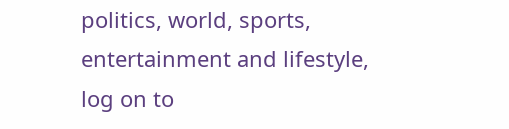politics, world, sports, entertainment and lifestyle, log on to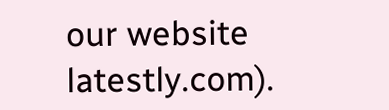our website latestly.com).